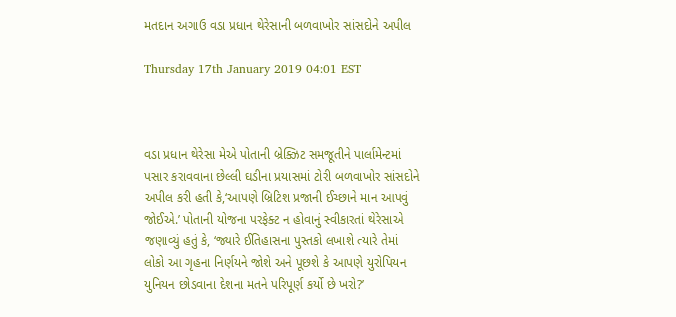મતદાન અગાઉ વડા પ્રધાન થેરેસાની બળવાખોર સાંસદોને અપીલ

Thursday 17th January 2019 04:01 EST



વડા પ્રધાન થેરેસા મેએ પોતાની બ્રેક્ઝિટ સમજૂતીને પાર્લામેન્ટમાં પસાર કરાવવાના છેલ્લી ઘડીના પ્રયાસમાં ટોરી બળવાખોર સાંસદોને અપીલ કરી હતી કે,‘આપણે બ્રિટિશ પ્રજાની ઈચ્છાને માન આપવું જોઈએ.’ પોતાની યોજના પરફેક્ટ ન હોવાનું સ્વીકારતાં થેરેસાએ જણાવ્યું હતું કે, ‘જ્યારે ઈતિહાસના પુસ્તકો લખાશે ત્યારે તેમાં લોકો આ ગૃહના નિર્ણયને જોશે અને પૂછશે કે આપણે યુરોપિયન યુનિયન છોડવાના દેશના મતને પરિપૂર્ણ કર્યો છે ખરો?’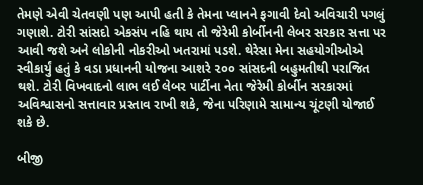તેમણે એવી ચેતવણી પણ આપી હતી કે તેમના પ્લાનને ફગાવી દેવો અવિચારી પગલું ગણાશે. ટોરી સાંસદો એકસંપ નહિ થાય તો જેરેમી કોર્બીનની લેબર સરકાર સત્તા પર આવી જશે અને લોકોની નોકરીઓ ખતરામાં પડશે. થેરેસા મેના સહયોગીઓએ સ્વીકાર્યું હતું કે વડા પ્રધાનની યોજના આશરે ૨૦૦ સાંસદની બહુમતીથી પરાજિત થશે. ટોરી વિખવાદનો લાભ લઈ લેબર પાર્ટીના નેતા જેરેમી કોર્બીન સરકારમાં અવિશ્વાસનો સત્તાવાર પ્રસ્તાવ રાખી શકે, જેના પરિણામે સામાન્ય ચૂંટણી યોજાઈ શકે છે.

બીજી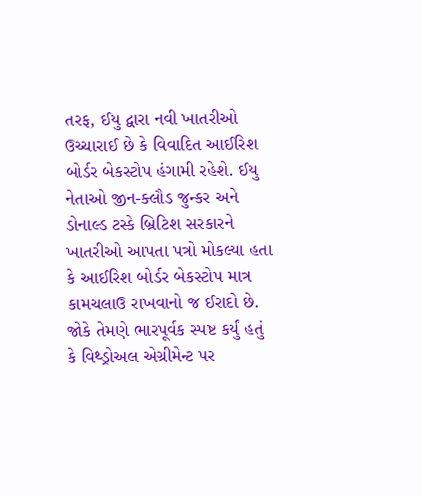તરફ, ઈયુ દ્વારા નવી ખાતરીઓ ઉચ્ચારાઈ છે કે વિવાદિત આઈરિશ બોર્ડર બેકસ્ટોપ હંગામી રહેશે. ઈયુ નેતાઓ જીન-ક્લૌડ જુન્કર અને ડોનાલ્ડ ટસ્કે બ્રિટિશ સરકારને ખાતરીઓ આપતા પત્રો મોકલ્યા હતા કે આઈરિશ બોર્ડર બેકસ્ટોપ માત્ર કામચલાઉ રાખવાનો જ ઈરાદો છે. જોકે તેમણે ભારપૂર્વક સ્પષ્ટ કર્યું હતું કે વિથ્ડ્રોઅલ એગ્રીમેન્ટ પર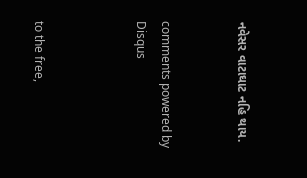નવેસર વાટાઘાટ નહિ થાય.


comments powered by Disqus



to the free,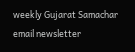weekly Gujarat Samachar email newsletter